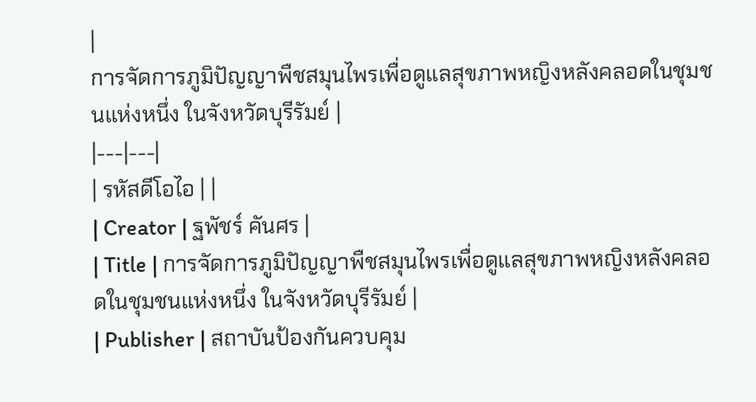|
การจัดการภูมิปัญญาพืชสมุนไพรเพื่อดูแลสุขภาพหญิงหลังคลอดในชุมชนแห่งหนึ่ง ในจังหวัดบุรีรัมย์ |
|---|---|
| รหัสดีโอไอ | |
| Creator | ฐพัชร์ คันศร |
| Title | การจัดการภูมิปัญญาพืชสมุนไพรเพื่อดูแลสุขภาพหญิงหลังคลอดในชุมชนแห่งหนึ่ง ในจังหวัดบุรีรัมย์ |
| Publisher | สถาบันป้องกันควบคุม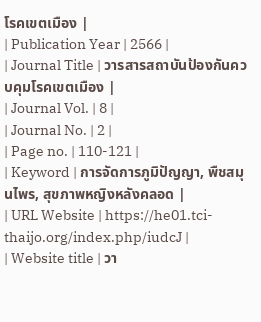โรคเขตเมือง |
| Publication Year | 2566 |
| Journal Title | วารสารสถาบันป้องกันควบคุมโรคเขตเมือง |
| Journal Vol. | 8 |
| Journal No. | 2 |
| Page no. | 110-121 |
| Keyword | การจัดการภูมิปัญญา, พืชสมุนไพร, สุขภาพหญิงหลังคลอด |
| URL Website | https://he01.tci-thaijo.org/index.php/iudcJ |
| Website title | วา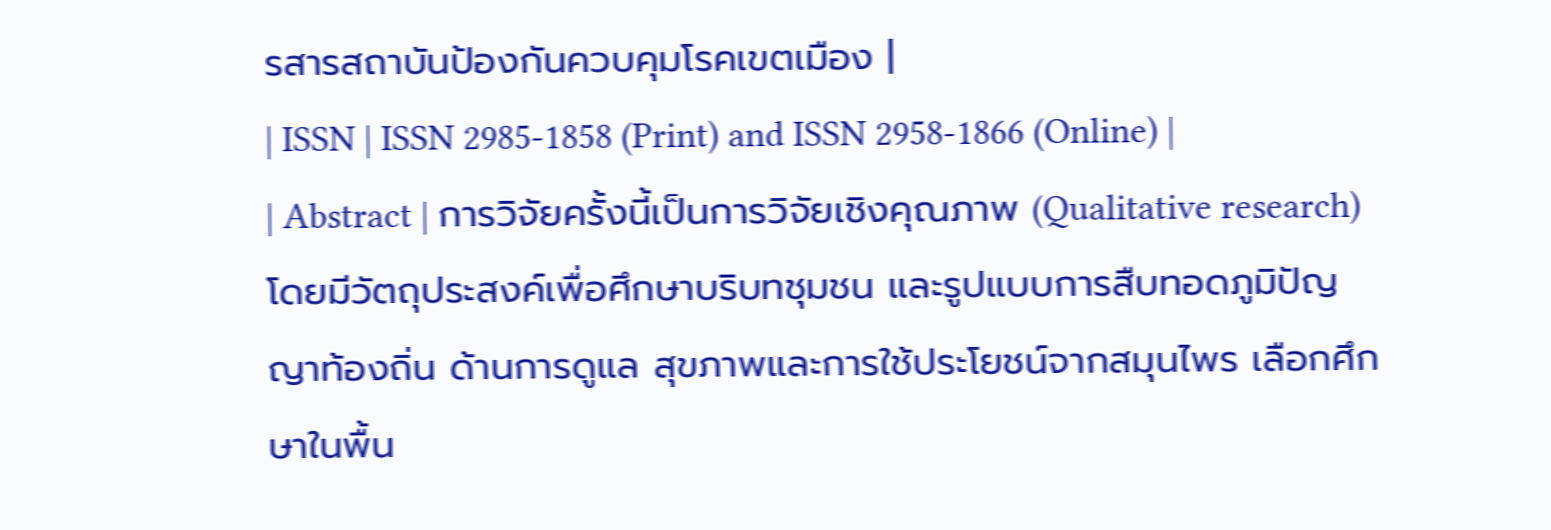รสารสถาบันป้องกันควบคุมโรคเขตเมือง |
| ISSN | ISSN 2985-1858 (Print) and ISSN 2958-1866 (Online) |
| Abstract | การวิจัยครั้งนี้เป็นการวิจัยเชิงคุณภาพ (Qualitative research) โดยมีวัตถุประสงค์เพื่อศึกษาบริบทชุมชน และรูปแบบการสืบทอดภูมิปัญญาท้องถิ่น ด้านการดูแล สุขภาพและการใช้ประโยชน์จากสมุนไพร เลือกศึกษาในพื้น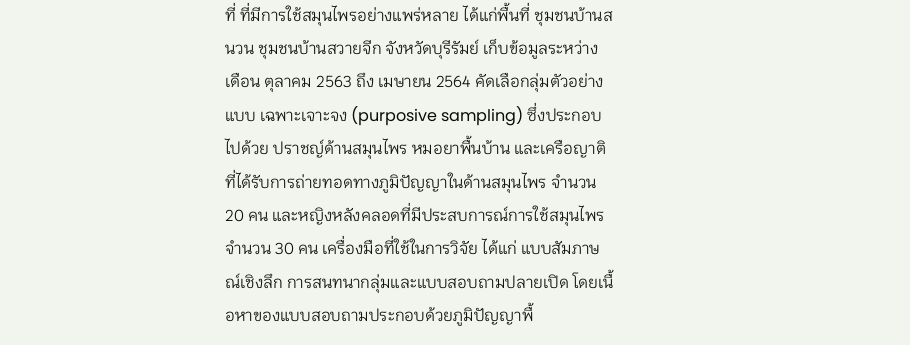ที่ ที่มีการใช้สมุนไพรอย่างแพร่หลาย ได้แก่พื้นที่ ชุมชนบ้านสนวน ชุมชนบ้านสวายจีก จังหวัดบุรีรัมย์ เก็บข้อมูลระหว่าง เดือน ตุลาคม 2563 ถึง เมษายน 2564 คัดเลือกลุ่มตัวอย่างแบบ เฉพาะเจาะจง (purposive sampling) ซึ่งประกอบไปด้วย ปราชญ์ด้านสมุนไพร หมอยาพื้นบ้าน และเครือญาติที่ได้รับการถ่ายทอดทางภูมิปัญญาในด้านสมุนไพร จำนวน 20 คน และหญิงหลังคลอดที่มีประสบการณ์การใช้สมุนไพรจำนวน 30 คน เครื่องมือที่ใช้ในการวิจัย ได้แก่ แบบสัมภาษณ์เชิงลึก การสนทนากลุ่มและแบบสอบถามปลายเปิด โดยเนื้อหาของแบบสอบถามประกอบด้วยภูมิปัญญาพื้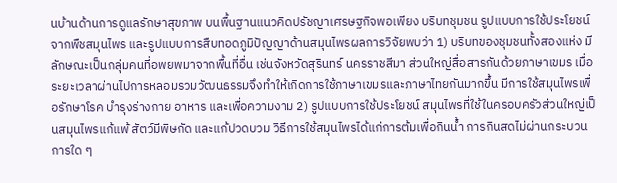นบ้านด้านการดูแลรักษาสุขภาพ บนพื้นฐานแนวคิดปรัชญาเศรษฐกิจพอเพียง บริบทชุมชน รูปแบบการใช้ประโยชน์จากพืชสมุนไพร และรูปแบบการสืบทอดภูมิปัญญาด้านสมุนไพรผลการวิจัยพบว่า 1) บริบทของชุมชนทั้งสองแห่ง มีลักษณะเป็นกลุ่มคนที่อพยพมาจากพื้นที่อื่น เช่นจังหวัดสุรินทร์ นครราชสีมา ส่วนใหญ่สื่อสารกันด้วยภาษาเขมร เมื่อระยะเวลาผ่านไปการหลอมรวมวัฒนธรรมจึงทำให้เกิดการใช้ภาษาเขมรและภาษาไทยกันมากขึ้น มีการใช้สมุนไพรเพื่อรักษาโรค บำรุงร่างกาย อาหาร และเพื่อความงาม 2) รูปแบบการใช้ประโยชน์ สมุนไพรที่ใช้ในครอบครัวส่วนใหญ่เป็นสมุนไพรแก้แพ้ สัตว์มีพิษกัด และแก้ปวดบวม วิธีการใช้สมุนไพรได้แก่การต้มเพื่อกินน้ำ การกินสดไม่ผ่านกระบวนการใด ๆ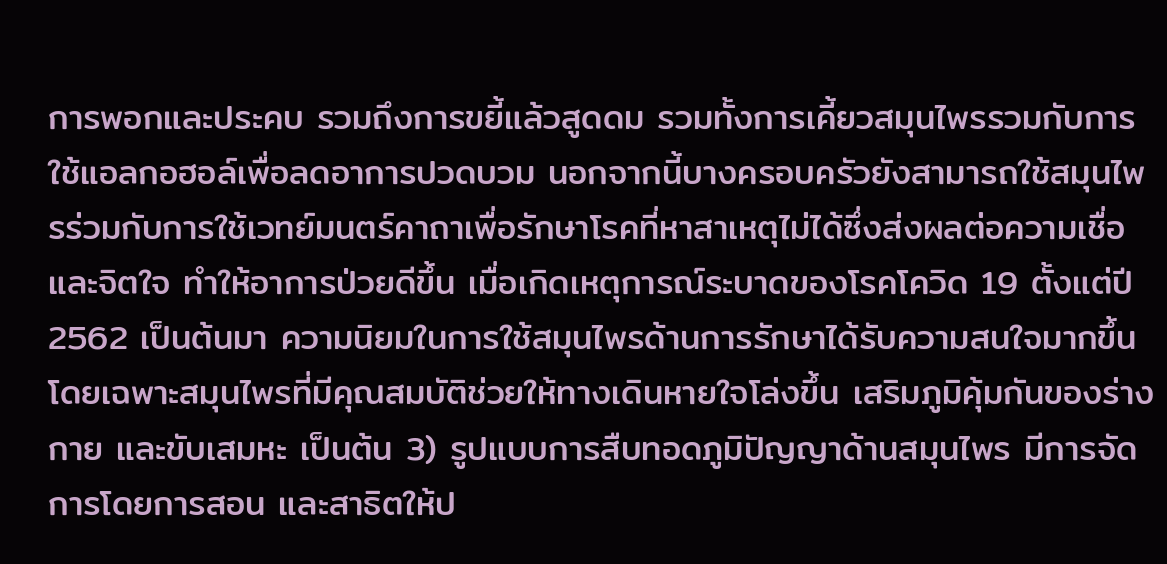การพอกและประคบ รวมถึงการขยี้แล้วสูดดม รวมทั้งการเคี้ยวสมุนไพรรวมกับการใช้แอลกอฮอล์เพื่อลดอาการปวดบวม นอกจากนี้บางครอบครัวยังสามารถใช้สมุนไพรร่วมกับการใช้เวทย์มนตร์คาถาเพื่อรักษาโรคที่หาสาเหตุไม่ได้ซึ่งส่งผลต่อความเชื่อและจิตใจ ทำให้อาการป่วยดีขึ้น เมื่อเกิดเหตุการณ์ระบาดของโรคโควิด 19 ตั้งแต่ปี 2562 เป็นต้นมา ความนิยมในการใช้สมุนไพรด้านการรักษาได้รับความสนใจมากขึ้น โดยเฉพาะสมุนไพรที่มีคุณสมบัติช่วยให้ทางเดินหายใจโล่งขึ้น เสริมภูมิคุ้มกันของร่างกาย และขับเสมหะ เป็นต้น 3) รูปแบบการสืบทอดภูมิปัญญาด้านสมุนไพร มีการจัดการโดยการสอน และสาธิตให้ป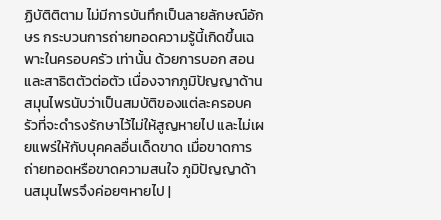ฏิบัติติตาม ไม่มีการบันทึกเป็นลายลักษณ์อักษร กระบวนการถ่ายทอดความรู้นี้เกิดขึ้นเฉพาะในครอบครัว เท่านั้น ด้วยการบอก สอนและสาธิตตัวต่อตัว เนื่องจากภูมิปัญญาด้านสมุนไพรนับว่าเป็นสมบัติของแต่ละครอบครัวที่จะดำรงรักษาไว้ไม่ให้สูญหายไป และไม่เผยแพร่ให้กับบุคคลอื่นเด็ดขาด เมื่อขาดการถ่ายทอดหรือขาดความสนใจ ภูมิปัญญาด้านสมุนไพรจึงค่อยๆหายไป |